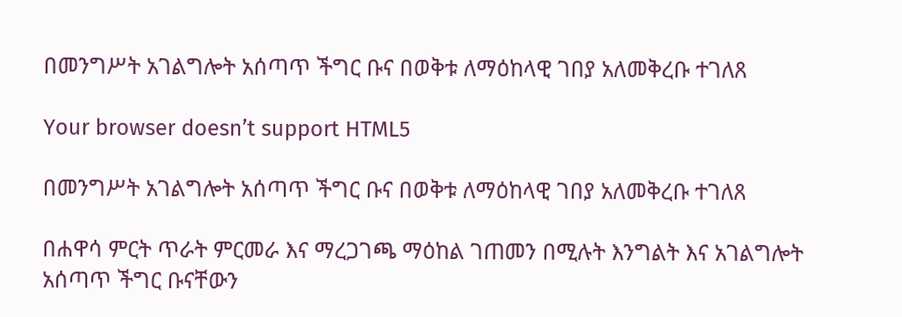በመንግሥት አገልግሎት አሰጣጥ ችግር ቡና በወቅቱ ለማዕከላዊ ገበያ አለመቅረቡ ተገለጸ

Your browser doesn’t support HTML5

በመንግሥት አገልግሎት አሰጣጥ ችግር ቡና በወቅቱ ለማዕከላዊ ገበያ አለመቅረቡ ተገለጸ

በሐዋሳ ምርት ጥራት ምርመራ እና ማረጋገጫ ማዕከል ገጠመን በሚሉት እንግልት እና አገልግሎት አሰጣጥ ችግር ቡናቸውን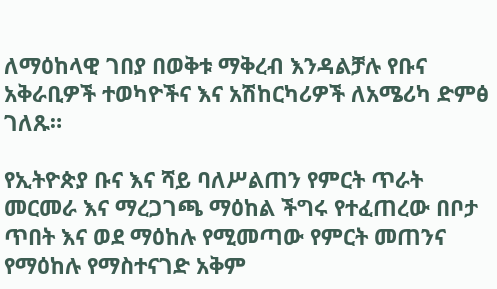ለማዕከላዊ ገበያ በወቅቱ ማቅረብ እንዳልቻሉ የቡና አቅራቢዎች ተወካዮችና እና አሽከርካሪዎች ለአሜሪካ ድምፅ ገለጹ።

የኢትዮጵያ ቡና እና ሻይ ባለሥልጠን የምርት ጥራት መርመራ እና ማረጋገጫ ማዕከል ችግሩ የተፈጠረው በቦታ ጥበት እና ወደ ማዕከሉ የሚመጣው የምርት መጠንና የማዕከሉ የማስተናገድ አቅም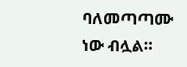ባለመጣጣሙ ነው ብሏል።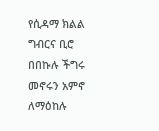የሲዳማ ክልል ግብርና ቢሮ በበኩሉ ችግሩ መኖሩን አምኖ ለማዕከሉ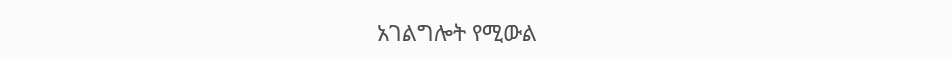አገልግሎት የሚውል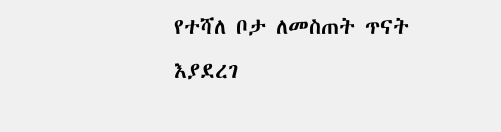የተሻለ ቦታ ለመስጠት ጥናት እያደረገ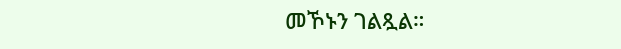መኾኑን ገልጿል።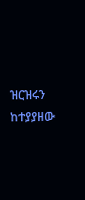ዝርዝሩን ከተያያዘው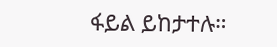ፋይል ይከታተሉ።